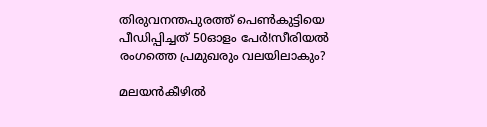തിരുവനന്തപുരത്ത് പെൺകുട്ടിയെ പീഡിപ്പിച്ചത് 50ഓളം പേർ!സീരിയൽ രംഗത്തെ പ്രമുഖരും വലയിലാകും?

മലയൻകീഴിൽ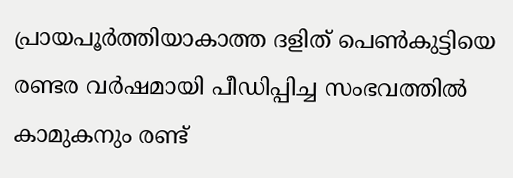പ്രായപൂർത്തിയാകാത്ത ദളിത് പെൺകുട്ടിയെ രണ്ടര വർഷമായി പീഡിപ്പിച്ച സംഭവത്തിൽ കാമുകനും രണ്ട്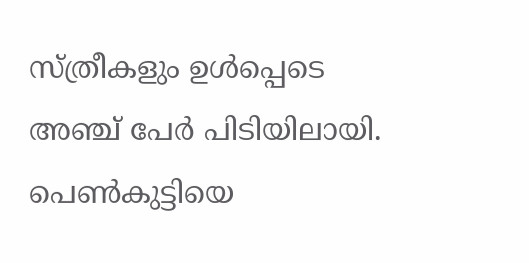സ്ത്രീകളും ഉൾപ്പെടെ അഞ്ച് പേർ പിടിയിലായി. പെൺകുട്ടിയെ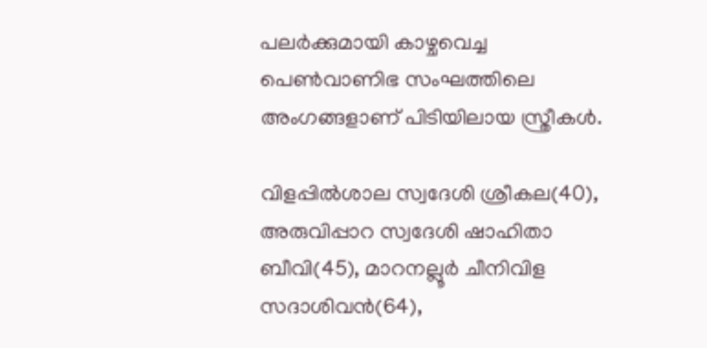പലർക്കുമായി കാഴ്ചവെച്ച പെൺവാണിഭ സംഘത്തിലെ അംഗങ്ങളാണ് പിടിയിലായ സ്ത്രീകൾ.

വിളപ്പിൽശാല സ്വദേശി ശ്രീകല(40), അരുവിപ്പാറ സ്വദേശി ഷാഹിതാ ബീവി(45), മാറനല്ലൂർ ചീനിവിള സദാശിവൻ(64),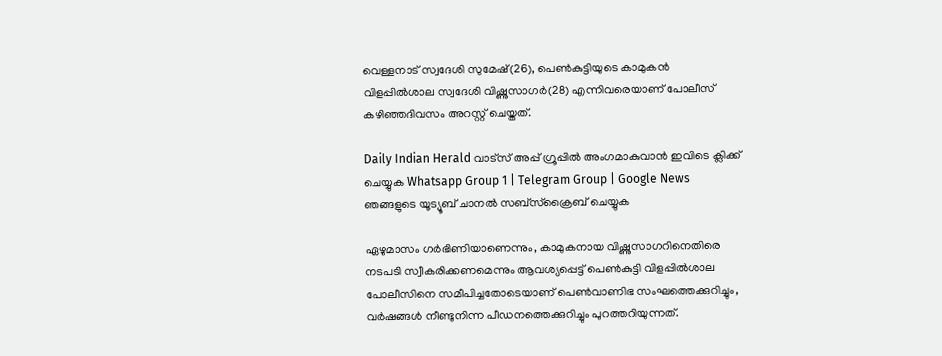വെള്ളനാട് സ്വദേശി സുമേഷ്(26), പെണ്‍കുട്ടിയുടെ കാമുകൻ വിളപ്പിൽശാല സ്വദേശി വിഷ്ണുസാഗർ(28) എന്നിവരെയാണ് പോലീസ് കഴിഞ്ഞദിവസം അറസ്റ്റ് ചെയ്തത്.

Daily Indian Herald വാട്സ് അപ്പ് ഗ്രൂപ്പിൽ അംഗമാകുവാൻ ഇവിടെ ക്ലിക്ക് ചെയ്യുക Whatsapp Group 1 | Telegram Group | Google News ഞങ്ങളുടെ യൂട്യൂബ് ചാനൽ സബ്സ്ക്രൈബ് ചെയ്യുക

ഏഴുമാസം ഗർഭിണിയാണെന്നും, കാമുകനായ വിഷ്ണുസാഗറിനെതിരെ നടപടി സ്വീകരിക്കണമെന്നും ആവശ്യപ്പെട്ട് പെൺകുട്ടി വിളപ്പിൽശാല പോലീസിനെ സമീപിച്ചതോടെയാണ് പെൺവാണിഭ സംഘത്തെക്കുറിച്ചും, വർഷങ്ങൾ നീണ്ടുനിന്ന പീഡനത്തെക്കുറിച്ചും പുറത്തറിയുന്നത്.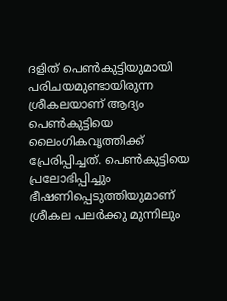ദളിത് പെൺകുട്ടിയുമായി പരിചയമുണ്ടായിരുന്ന ശ്രീകലയാണ് ആദ്യം പെൺകുട്ടിയെ ലൈംഗികവൃത്തിക്ക് പ്രേരിപ്പിച്ചത്. പെൺകുട്ടിയെ പ്രലോഭിപ്പിച്ചും ഭീഷണിപ്പെടുത്തിയുമാണ് ശ്രീകല പലർക്കു മുന്നിലും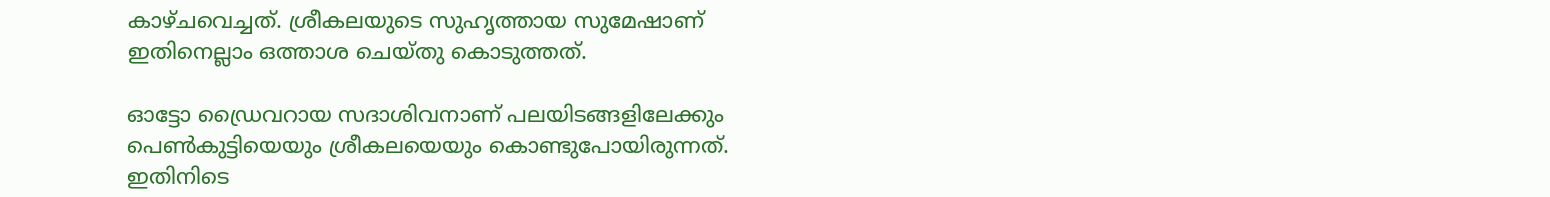കാഴ്ചവെച്ചത്. ശ്രീകലയുടെ സുഹൃത്തായ സുമേഷാണ് ഇതിനെല്ലാം ഒത്താശ ചെയ്തു കൊടുത്തത്.

ഓട്ടോ ഡ്രൈവറായ സദാശിവനാണ് പലയിടങ്ങളിലേക്കും പെൺകുട്ടിയെയും ശ്രീകലയെയും കൊണ്ടുപോയിരുന്നത്. ഇതിനിടെ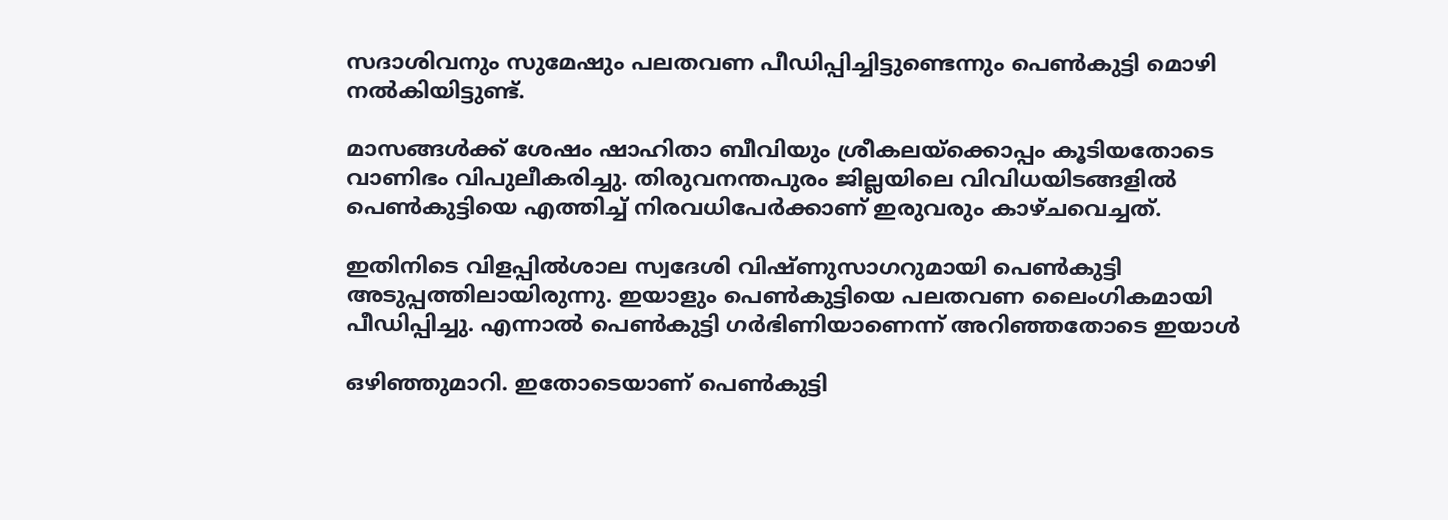സദാശിവനും സുമേഷും പലതവണ പീഡിപ്പിച്ചിട്ടുണ്ടെന്നും പെൺകുട്ടി മൊഴി നൽകിയിട്ടുണ്ട്.

മാസങ്ങൾക്ക് ശേഷം ഷാഹിതാ ബീവിയും ശ്രീകലയ്ക്കൊപ്പം കൂടിയതോടെ വാണിഭം വിപുലീകരിച്ചു. തിരുവനന്തപുരം ജില്ലയിലെ വിവിധയിടങ്ങളിൽ പെൺകുട്ടിയെ എത്തിച്ച് നിരവധിപേർക്കാണ് ഇരുവരും കാഴ്ചവെച്ചത്.

ഇതിനിടെ വിളപ്പിൽശാല സ്വദേശി വിഷ്ണുസാഗറുമായി പെൺകുട്ടി അടുപ്പത്തിലായിരുന്നു. ഇയാളും പെൺകുട്ടിയെ പലതവണ ലൈംഗികമായി പീഡിപ്പിച്ചു. എന്നാൽ പെൺകുട്ടി ഗർഭിണിയാണെന്ന് അറിഞ്ഞതോടെ ഇയാൾ

ഒഴിഞ്ഞുമാറി. ഇതോടെയാണ് പെൺകുട്ടി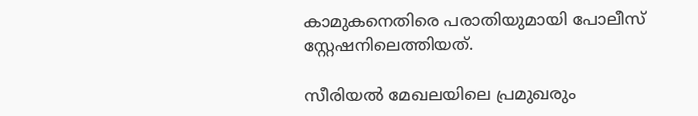കാമുകനെതിരെ പരാതിയുമായി പോലീസ് സ്റ്റേഷനിലെത്തിയത്.

സീരിയൽ മേഖലയിലെ പ്രമുഖരും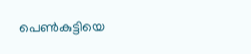പെൺകുട്ടിയെ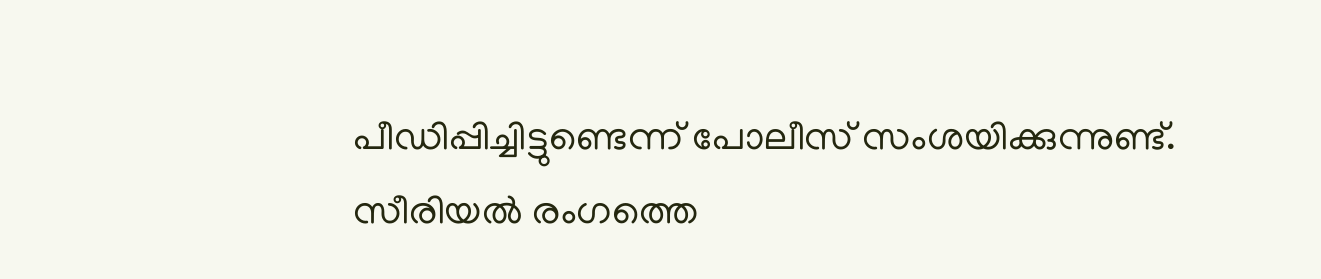പീഡിപ്പിച്ചിട്ടുണ്ടെന്ന് പോലീസ് സംശയിക്കുന്നുണ്ട്. സീരിയൽ രംഗത്തെ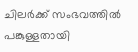ചിലർക്ക് സംഭവത്തിൽ പങ്കുള്ളതായി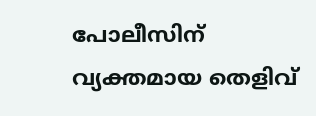പോലീസിന് വ്യക്തമായ തെളിവ്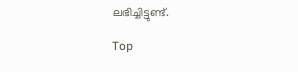ലഭിച്ചിട്ടുണ്ട്.

Top